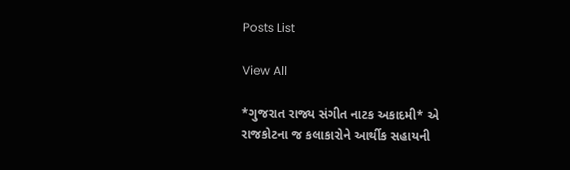Posts List

View All

*ગુજરાત રાજ્ય સંગીત નાટક અકાદમી* એ રાજકોટના જ કલાકારોને આર્થીક સહાયની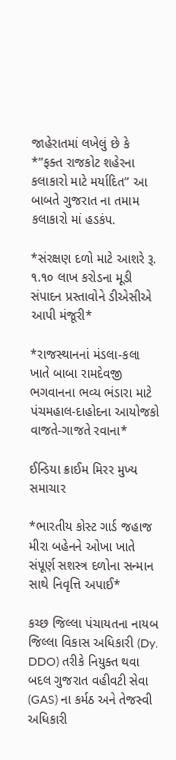જાહેરાતમાં લખેલું છે કે *”ફક્ત રાજકોટ શહેરના કલાકારો માટે મર્યાદિત” આ બાબતે ગુજરાત ના તમામ કલાકારો માં હડકંપ.

*સંરક્ષણ દળો માટે આશરે રૂ. ૧.૧૦ લાખ કરોડના મૂડી સંપાદન પ્રસ્તાવોને ડીએસીએ આપી મંજૂરી*

*રાજસ્થાનનાં મંડલા-કલા ખાતે બાબા રામદેવજી ભગવાનના ભવ્ય ભંડારા માટે પંચમહાલ-દાહોદના આયોજકો વાજતે-ગાજતે રવાના*

ઈન્ડિયા ક્રાઈમ મિરર મુખ્ય સમાચાર

*ભારતીય કોસ્ટ ગાર્ડ જહાજ મીરા બહેનને ઓખા ખાતે સંપૂર્ણ સશસ્ત્ર દળોના સન્માન સાથે નિવૃત્તિ અપાઈ*

કચ્છ જિલ્લા પંચાયતના નાયબ જિલ્લા વિકાસ અધિકારી (Dy. DDO) તરીકે નિયુક્ત થવા બદલ ગુજરાત વહીવટી સેવા (GAS) ના કર્મઠ અને તેજસ્વી અધિકારી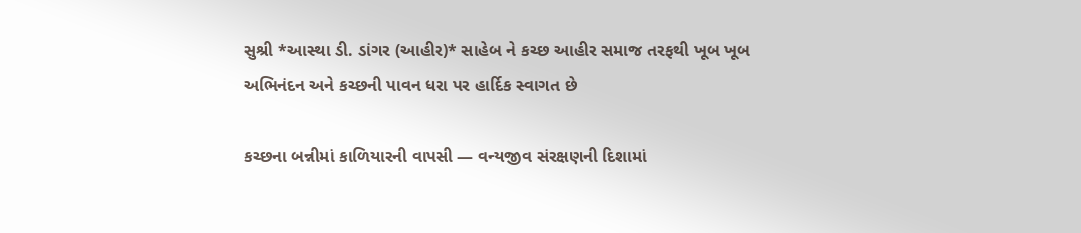સુશ્રી *આસ્થા ડી. ડાંગર (આહીર)* સાહેબ ને કચ્છ આહીર સમાજ તરફથી ખૂબ ખૂબ અભિનંદન અને કચ્છની પાવન ધરા પર હાર્દિક સ્વાગત છે

કચ્છના બન્નીમાં કાળિયારની વાપસી — વન્યજીવ સંરક્ષણની દિશામાં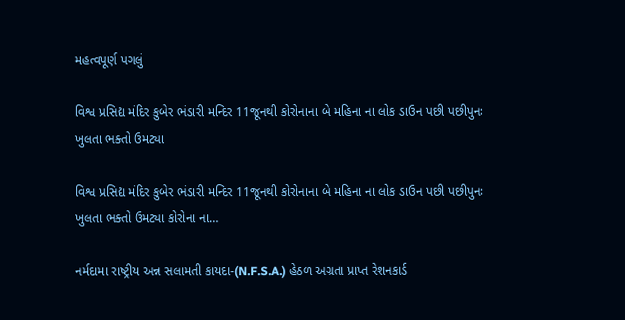મહત્વપૂર્ણ પગલું

વિશ્વ પ્રસિદ્ય મંદિર કુબેર ભંડારી મન્દિર 11જૂનથી કોરોનાના બે મહિના ના લોક ડાઉન પછી પછીપુનઃ ખુલતા ભક્તો ઉમટ્યા

વિશ્વ પ્રસિદ્ય મંદિર કુબેર ભંડારી મન્દિર 11જૂનથી કોરોનાના બે મહિના ના લોક ડાઉન પછી પછીપુનઃ ખુલતા ભક્તો ઉમટ્યા કોરોના ના…

નર્મદામા રાષ્ટ્રીય અન્ન સલામતી કાયદા-(N.F.S.A.) હેઠળ અગ્રતા પ્રાપ્ત રેશનકાર્ડ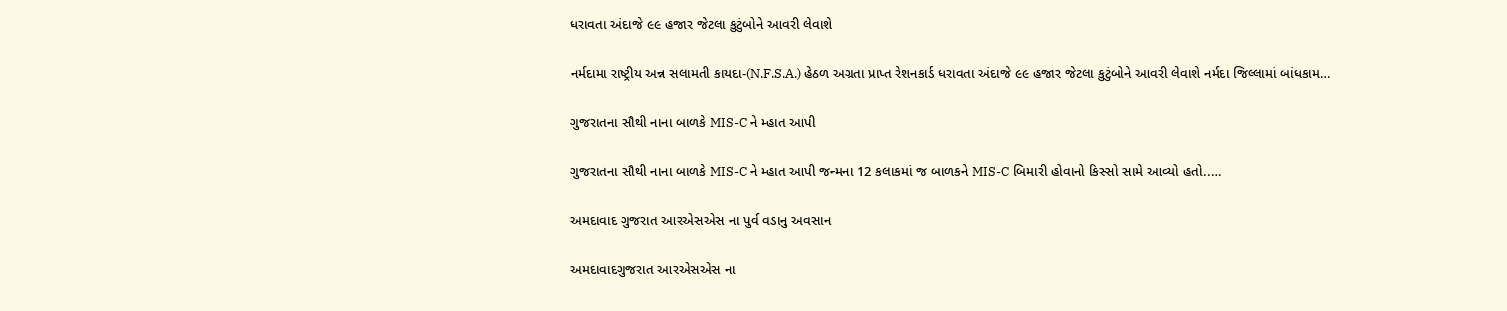ધરાવતા અંદાજે ૯૯ હજાર જેટલા કુટુંબોને આવરી લેવાશે

નર્મદામા રાષ્ટ્રીય અન્ન સલામતી કાયદા-(N.F.S.A.) હેઠળ અગ્રતા પ્રાપ્ત રેશનકાર્ડ ધરાવતા અંદાજે ૯૯ હજાર જેટલા કુટુંબોને આવરી લેવાશે નર્મદા જિલ્લામાં બાંધકામ…

ગુજરાતના સૌથી નાના બાળકે MIS-C ને મ્હાત આપી

ગુજરાતના સૌથી નાના બાળકે MIS-C ને મ્હાત આપી જન્મના 12 કલાકમાં જ બાળકને MIS-C બિમારી હોવાનો કિસ્સો સામે આવ્યો હતો..…

અમદાવાદ ગુજરાત આરએસએસ ના પુર્વ વડાનુ અવસાન

અમદાવાદગુજરાત આરએસએસ ના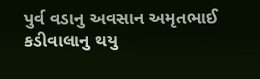પુર્વ વડાનુ અવસાન અમૃતભાઈ કડીવાલાનુ થયુ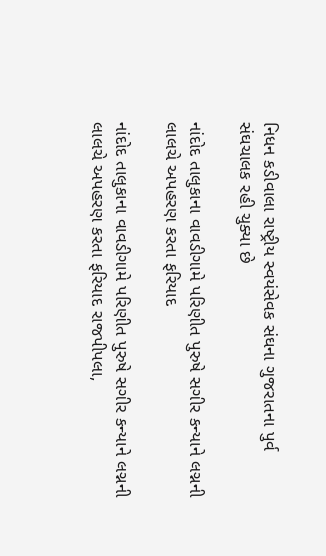નિધન કડીવાલા રાષ્ટ્રીય સ્વયંસેવક સંઘના ગુજરાતના પુર્વ સંઘચાલક રહી ચુક્યા છે

નાંદોદ તાલુકાના વાવડીગામે પરિણીત પુરુષે સગીર કન્યાને લગ્નની લાલચે અપહરણ કરતા ફરિયાદ

નાંદોદ તાલુકાના વાવડીગામે પરિણીત પુરુષે સગીર કન્યાને લગ્નની લાલચે અપહરણ કરતા ફરિયાદ રાજપીપલા,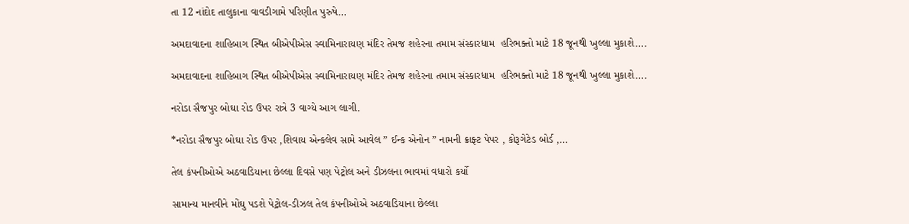તા 12 નાંદોદ તાલુકાના વાવડીગામે પરિણીત પુરુષે…

અમદાવાદના શાહિબાગ સ્થિત બીએપીએસ સ્વામિનારાયણ મંદિર તેમજ શહેરના તમામ સંસ્કારધામ  હરિભક્તો માટે 18 જૂનથી ખુલ્લા મુકાશે….

અમદાવાદના શાહિબાગ સ્થિત બીએપીએસ સ્વામિનારાયણ મંદિર તેમજ શહેરના તમામ સંસ્કારધામ  હરિભક્તો માટે 18 જૂનથી ખુલ્લા મુકાશે….

નરોડા સૈજપુર બોઘા રોડ ઉપર રાત્રે 3 વાગ્યે આગ લાગી.

*નરોડા સૈજપુર બોઘા રોડ ઉપર ,શિવાય એન્કલેવ સામે આવેલ ” ઈન્ક એનોન ” નામની ક્રાફ્ટ પેપર , કોરૂગેટેડ બોર્ડ ,…

તેલ કંપનીઓએ અઠવાડિયાના છેલ્લા દિવસે પણ પેટ્રોલ અને ડીઝલના ભાવમાં વધારો કર્યો

સામાન્ય માનવીને મોંઘુ પડશે પેટ્રોલ-ડીઝલ તેલ કંપનીઓએ અઠવાડિયાના છેલ્લા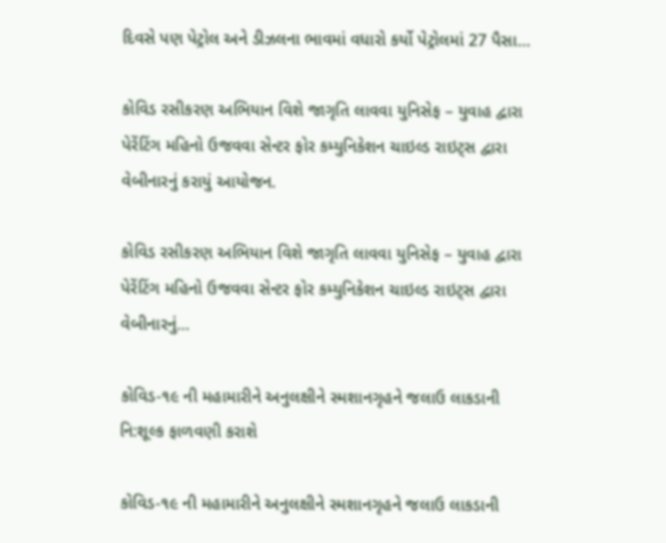દિવસે પણ પેટ્રોલ અને ડીઝલના ભાવમાં વધારો કર્યો પેટ્રોલમાં 27 પૈસા…

કોવિડ રસીકરણ અભિયાન વિશે જાગૃતિ લાવવા યુનિસેફ – યુવાહ દ્વારા પેરેંટિંગ મહિનો ઉજવવા સેન્ટર ફોર કમ્યુનિકેશન ચાઇલ્ડ રાઇટ્સ દ્વારા વેબીનારનું કરાયું આયોજન.

કોવિડ રસીકરણ અભિયાન વિશે જાગૃતિ લાવવા યુનિસેફ – યુવાહ દ્વારા પેરેંટિંગ મહિનો ઉજવવા સેન્ટર ફોર કમ્યુનિકેશન ચાઇલ્ડ રાઇટ્સ દ્વારા વેબીનારનું…

કોવિડ-૧૯ ની મહામારીને અનુલક્ષીને સ્મશાનગૃહને જલાઉ લાકડાની નિ:શૂલ્ક ફાળવણી કરાશે

કોવિડ-૧૯ ની મહામારીને અનુલક્ષીને સ્મશાનગૃહને જલાઉ લાકડાની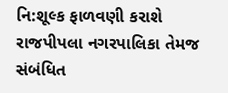નિ:શૂલ્ક ફાળવણી કરાશે રાજપીપલા નગરપાલિકા તેમજ સંબંધિત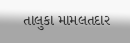તાલુકા મામલતદાર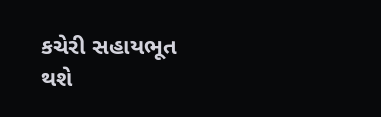કચેરી સહાયભૂત થશે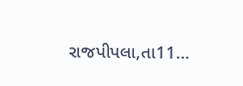રાજપીપલા,તા11…